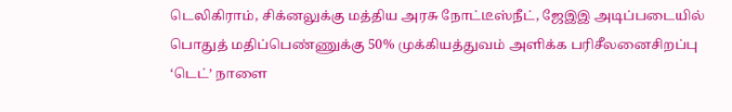டெலிகிராம், சிக்னலுக்கு மத்திய அரசு நோட்டீஸ்நீட், ஜேஇஇ அடிப்படையில் பொதுத் மதிப்பெண்ணுக்கு 50% முக்கியத்துவம் அளிக்க பரிசீலனைசிறப்பு ‘டெட்’ நாளை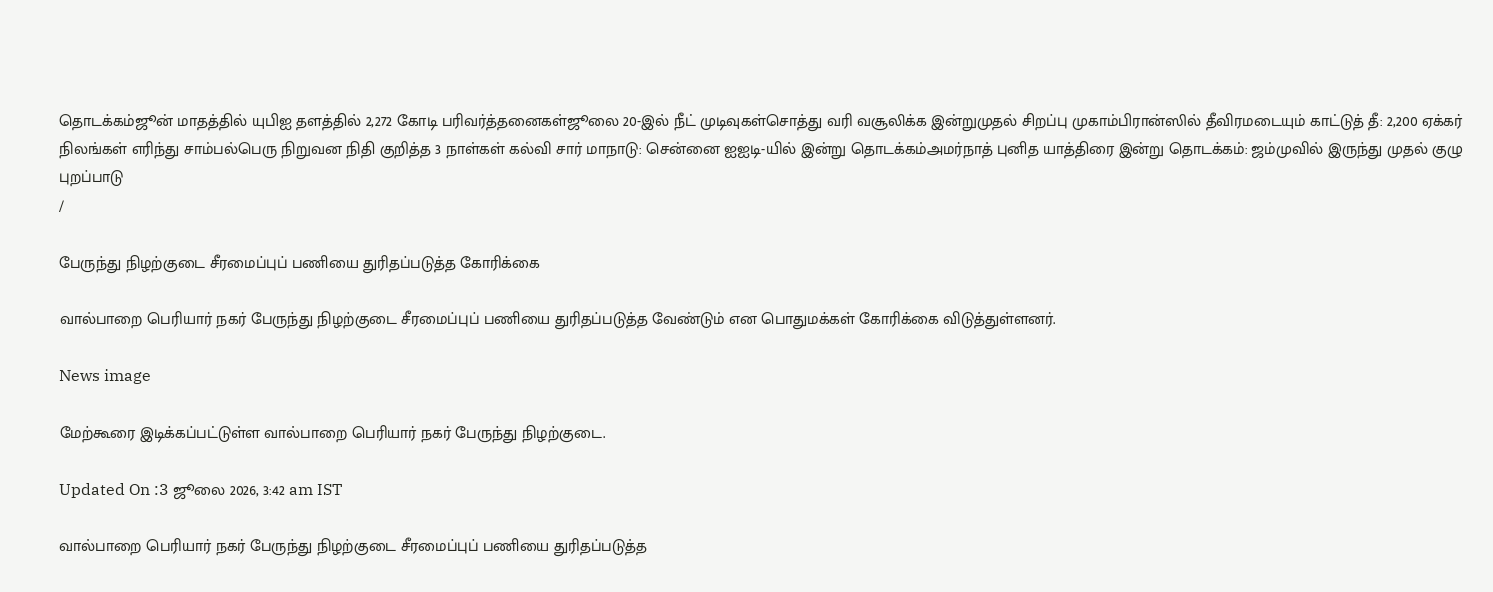தொடக்கம்ஜூன் மாதத்தில் யுபிஐ தளத்தில் 2,272 கோடி பரிவர்த்தனைகள்ஜூலை 20-இல் நீட் முடிவுகள்சொத்து வரி வசூலிக்க இன்றுமுதல் சிறப்பு முகாம்பிரான்ஸில் தீவிரமடையும் காட்டுத் தீ: 2,200 ஏக்கர் நிலங்கள் எரிந்து சாம்பல்பெரு நிறுவன நிதி குறித்த 3 நாள்கள் கல்வி சார் மாநாடு: சென்னை ஐஐடி-யில் இன்று தொடக்கம்அமர்நாத் புனித யாத்திரை இன்று தொடக்கம்: ஜம்முவில் இருந்து முதல் குழு புறப்பாடு
/

பேருந்து நிழற்குடை சீரமைப்புப் பணியை துரிதப்படுத்த கோரிக்கை

வால்பாறை பெரியார் நகர் பேருந்து நிழற்குடை சீரமைப்புப் பணியை துரிதப்படுத்த வேண்டும் என பொதுமக்கள் கோரிக்கை விடுத்துள்ளனர்.

News image

மேற்கூரை இடிக்கப்பட்டுள்ள வால்பாறை பெரியார் நகர் பேருந்து நிழற்குடை.

Updated On :3 ஜூலை 2026, 3:42 am IST

வால்பாறை பெரியார் நகர் பேருந்து நிழற்குடை சீரமைப்புப் பணியை துரிதப்படுத்த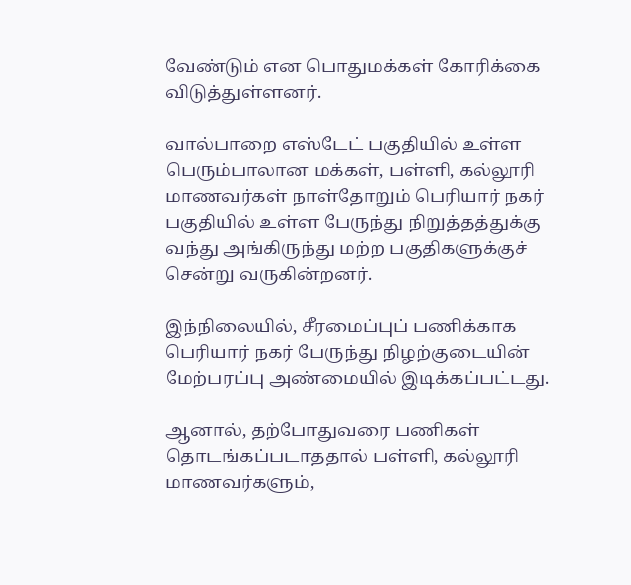வேண்டும் என பொதுமக்கள் கோரிக்கை விடுத்துள்ளனர்.

வால்பாறை எஸ்டேட் பகுதியில் உள்ள பெரும்பாலான மக்கள், பள்ளி, கல்லூரி மாணவர்கள் நாள்தோறும் பெரியார் நகர் பகுதியில் உள்ள பேருந்து நிறுத்தத்துக்கு வந்து அங்கிருந்து மற்ற பகுதிகளுக்குச் சென்று வருகின்றனர்.

இந்நிலையில், சீரமைப்புப் பணிக்காக பெரியார் நகர் பேருந்து நிழற்குடையின் மேற்பரப்பு அண்மையில் இடிக்கப்பட்டது.

ஆனால், தற்போதுவரை பணிகள் தொடங்கப்படாததால் பள்ளி, கல்லூரி மாணவர்களும்,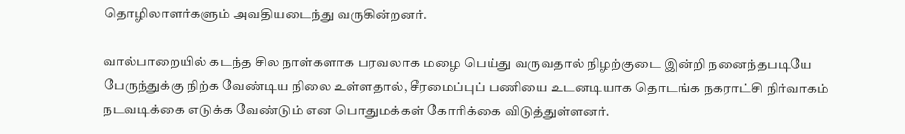தொழிலாளர்களும் அவதியடைந்து வருகின்றனர்.

வால்பாறையில் கடந்த சில நாள்களாக பரவலாக மழை பெய்து வருவதால் நிழற்குடை இன்றி நனைந்தபடியே பேருந்துக்கு நிற்க வேண்டிய நிலை உள்ளதால், சீரமைப்புப் பணியை உடனடியாக தொடங்க நகராட்சி நிர்வாகம் நடவடிக்கை எடுக்க வேண்டும் என பொதுமக்கள் கோரிக்கை விடுத்துள்ளனர்.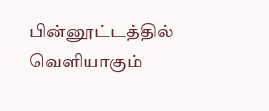பின்னூட்டத்தில் வெளியாகும்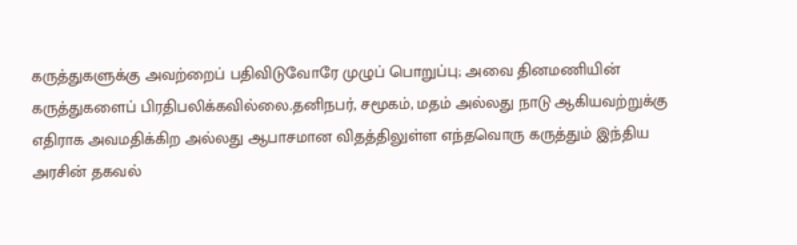கருத்துகளுக்கு அவற்றைப் பதிவிடுவோரே முழுப் பொறுப்பு; அவை தினமணியின் கருத்துகளைப் பிரதிபலிக்கவில்லை.தனிநபர், சமூகம், மதம் அல்லது நாடு ஆகியவற்றுக்கு எதிராக அவமதிக்கிற அல்லது ஆபாசமான விதத்திலுள்ள எந்தவொரு கருத்தும் இந்திய அரசின் தகவல்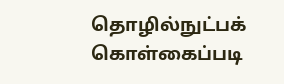தொழில்நுட்பக் கொள்கைப்படி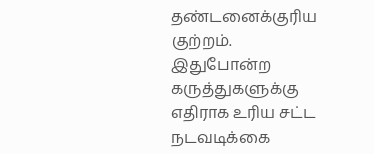தண்டனைக்குரிய குற்றம். இதுபோன்ற கருத்துகளுக்கு எதிராக உரிய சட்ட நடவடிக்கை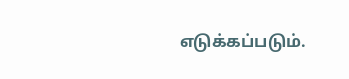எடுக்கப்படும்.